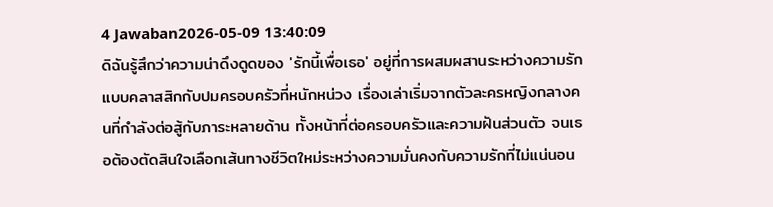4 Jawaban2026-05-09 13:40:09
ดิฉันรู้สึกว่าความน่าดึงดูดของ 'รักนี้เพื่อเธอ' อยู่ที่การผสมผสานระหว่างความรักแบบคลาสสิกกับปมครอบครัวที่หนักหน่วง เรื่องเล่าเริ่มจากตัวละครหญิงกลางคนที่กำลังต่อสู้กับภาระหลายด้าน ทั้งหน้าที่ต่อครอบครัวและความฝันส่วนตัว จนเธอต้องตัดสินใจเลือกเส้นทางชีวิตใหม่ระหว่างความมั่นคงกับความรักที่ไม่แน่นอน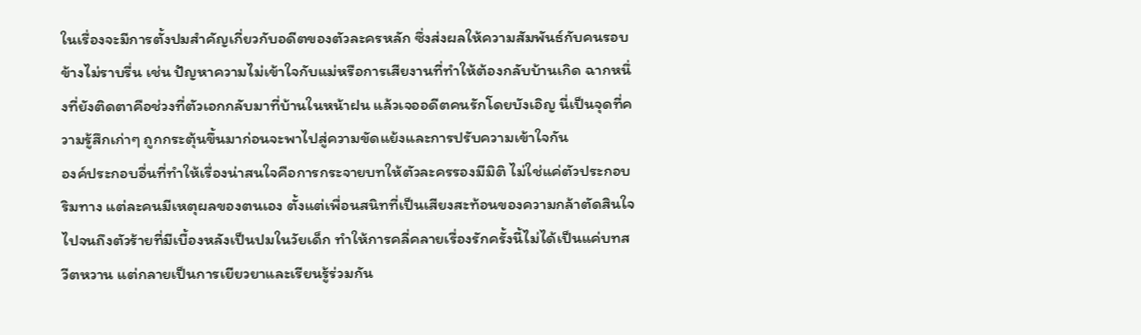ในเรื่องจะมีการตั้งปมสำคัญเกี่ยวกับอดีตของตัวละครหลัก ซึ่งส่งผลให้ความสัมพันธ์กับคนรอบข้างไม่ราบรื่น เช่น ปัญหาความไม่เข้าใจกับแม่หรือการเสียงานที่ทำให้ต้องกลับบ้านเกิด ฉากหนึ่งที่ยังติดตาคือช่วงที่ตัวเอกกลับมาที่บ้านในหน้าฝน แล้วเจออดีตคนรักโดยบังเอิญ นี่เป็นจุดที่ความรู้สึกเก่าๆ ถูกกระตุ้นขึ้นมาก่อนจะพาไปสู่ความขัดแย้งและการปรับความเข้าใจกัน
องค์ประกอบอื่นที่ทำให้เรื่องน่าสนใจคือการกระจายบทให้ตัวละครรองมีมิติ ไม่ใช่แค่ตัวประกอบริมทาง แต่ละคนมีเหตุผลของตนเอง ตั้งแต่เพื่อนสนิทที่เป็นเสียงสะท้อนของความกล้าตัดสินใจ ไปจนถึงตัวร้ายที่มีเบื้องหลังเป็นปมในวัยเด็ก ทำให้การคลี่คลายเรื่องรักครั้งนี้ไม่ได้เป็นแค่บทสวีตหวาน แต่กลายเป็นการเยียวยาและเรียนรู้ร่วมกัน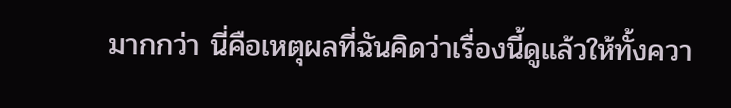มากกว่า นี่คือเหตุผลที่ฉันคิดว่าเรื่องนี้ดูแล้วให้ทั้งควา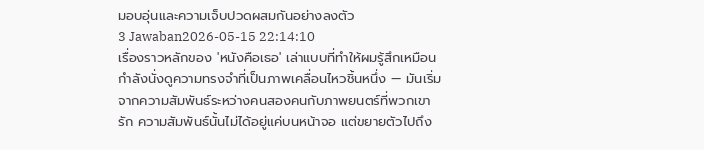มอบอุ่นและความเจ็บปวดผสมกันอย่างลงตัว
3 Jawaban2026-05-15 22:14:10
เรื่องราวหลักของ 'หนังคือเธอ' เล่าแบบที่ทำให้ผมรู้สึกเหมือนกำลังนั่งดูความทรงจำที่เป็นภาพเคลื่อนไหวชิ้นหนึ่ง — มันเริ่มจากความสัมพันธ์ระหว่างคนสองคนกับภาพยนตร์ที่พวกเขารัก ความสัมพันธ์นั้นไม่ได้อยู่แค่บนหน้าจอ แต่ขยายตัวไปถึง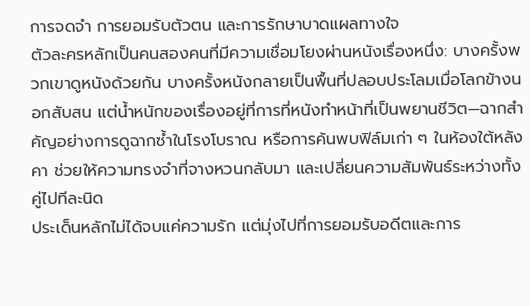การจดจำ การยอมรับตัวตน และการรักษาบาดแผลทางใจ
ตัวละครหลักเป็นคนสองคนที่มีความเชื่อมโยงผ่านหนังเรื่องหนึ่ง: บางครั้งพวกเขาดูหนังด้วยกัน บางครั้งหนังกลายเป็นพื้นที่ปลอบประโลมเมื่อโลกข้างนอกสับสน แต่น้ำหนักของเรื่องอยู่ที่การที่หนังทำหน้าที่เป็นพยานชีวิต—ฉากสำคัญอย่างการดูฉากซ้ำในโรงโบราณ หรือการค้นพบฟิล์มเก่า ๆ ในห้องใต้หลังคา ช่วยให้ความทรงจำที่จางหวนกลับมา และเปลี่ยนความสัมพันธ์ระหว่างทั้งคู่ไปทีละนิด
ประเด็นหลักไม่ได้จบแค่ความรัก แต่มุ่งไปที่การยอมรับอดีตและการ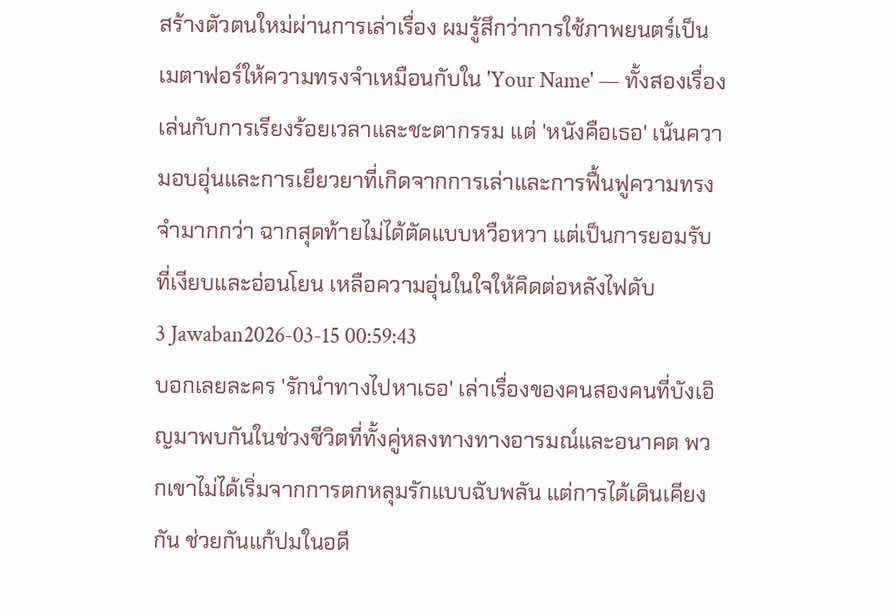สร้างตัวตนใหม่ผ่านการเล่าเรื่อง ผมรู้สึกว่าการใช้ภาพยนตร์เป็นเมตาฟอร์ให้ความทรงจำเหมือนกับใน 'Your Name' — ทั้งสองเรื่องเล่นกับการเรียงร้อยเวลาและชะตากรรม แต่ 'หนังคือเธอ' เน้นความอบอุ่นและการเยียวยาที่เกิดจากการเล่าและการฟื้นฟูความทรงจำมากกว่า ฉากสุดท้ายไม่ได้ตัดแบบหวือหวา แต่เป็นการยอมรับที่เงียบและอ่อนโยน เหลือความอุ่นในใจให้คิดต่อหลังไฟดับ
3 Jawaban2026-03-15 00:59:43
บอกเลยละคร 'รักนําทางไปหาเธอ' เล่าเรื่องของคนสองคนที่บังเอิญมาพบกันในช่วงชีวิตที่ทั้งคู่หลงทางทางอารมณ์และอนาคต พวกเขาไม่ได้เริ่มจากการตกหลุมรักแบบฉับพลัน แต่การได้เดินเคียงกัน ช่วยกันแก้ปมในอดี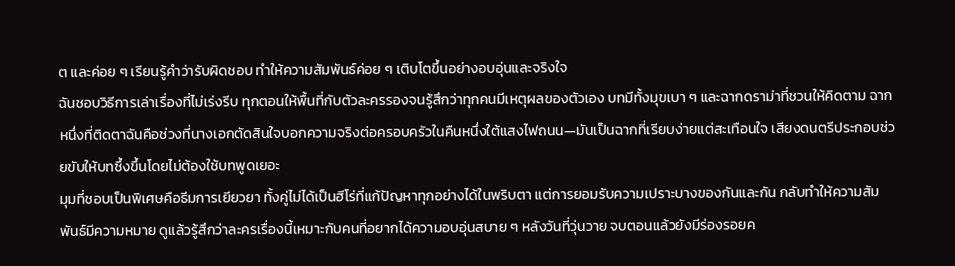ต และค่อย ๆ เรียนรู้คำว่ารับผิดชอบ ทำให้ความสัมพันธ์ค่อย ๆ เติบโตขึ้นอย่างอบอุ่นและจริงใจ
ฉันชอบวิธีการเล่าเรื่องที่ไม่เร่งรีบ ทุกตอนให้พื้นที่กับตัวละครรองจนรู้สึกว่าทุกคนมีเหตุผลของตัวเอง บทมีทั้งมุขเบา ๆ และฉากดราม่าที่ชวนให้คิดตาม ฉากหนึ่งที่ติดตาฉันคือช่วงที่นางเอกตัดสินใจบอกความจริงต่อครอบครัวในคืนหนึ่งใต้แสงไฟถนน—มันเป็นฉากที่เรียบง่ายแต่สะเทือนใจ เสียงดนตรีประกอบช่วยขับให้บทซึ้งขึ้นโดยไม่ต้องใช้บทพูดเยอะ
มุมที่ชอบเป็นพิเศษคือธีมการเยียวยา ทั้งคู่ไม่ได้เป็นฮีโร่ที่แก้ปัญหาทุกอย่างได้ในพริบตา แต่การยอมรับความเปราะบางของกันและกัน กลับทำให้ความสัมพันธ์มีความหมาย ดูแล้วรู้สึกว่าละครเรื่องนี้เหมาะกับคนที่อยากได้ความอบอุ่นสบาย ๆ หลังวันที่วุ่นวาย จบตอนแล้วยังมีร่องรอยค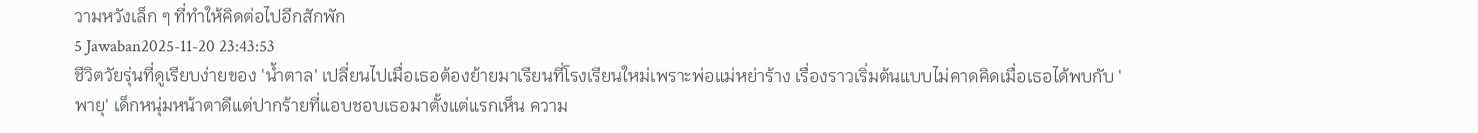วามหวังเล็ก ๆ ที่ทำให้คิดต่อไปอีกสักพัก
5 Jawaban2025-11-20 23:43:53
ชีวิตวัยรุ่นที่ดูเรียบง่ายของ 'น้ำตาล' เปลี่ยนไปเมื่อเธอต้องย้ายมาเรียนที่โรงเรียนใหม่เพราะพ่อแม่หย่าร้าง เรื่องราวเริ่มต้นแบบไม่คาดคิดเมื่อเธอได้พบกับ 'พายุ' เด็กหนุ่มหน้าตาดีแต่ปากร้ายที่แอบชอบเธอมาตั้งแต่แรกเห็น ความ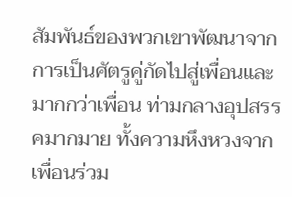สัมพันธ์ของพวกเขาพัฒนาจากการเป็นศัตรูคู่กัดไปสู่เพื่อนและมากกว่าเพื่อน ท่ามกลางอุปสรรคมากมาย ทั้งความหึงหวงจากเพื่อนร่วม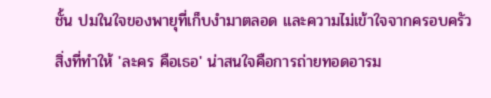ชั้น ปมในใจของพายุที่เก็บงำมาตลอด และความไม่เข้าใจจากครอบครัว
สิ่งที่ทำให้ 'ละคร คือเธอ' น่าสนใจคือการถ่ายทอดอารม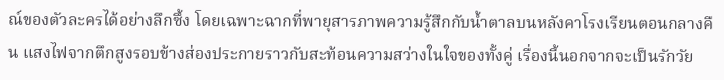ณ์ของตัวละครได้อย่างลึกซึ้ง โดยเฉพาะฉากที่พายุสารภาพความรู้สึกกับน้ำตาลบนหลังคาโรงเรียนตอนกลางคืน แสงไฟจากตึกสูงรอบข้างส่องประกายราวกับสะท้อนความสว่างในใจของทั้งคู่ เรื่องนี้นอกจากจะเป็นรักวัย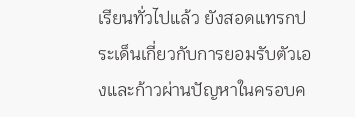เรียนทั่วไปแล้ว ยังสอดแทรกประเด็นเกี่ยวกับการยอมรับตัวเองและก้าวผ่านปัญหาในครอบค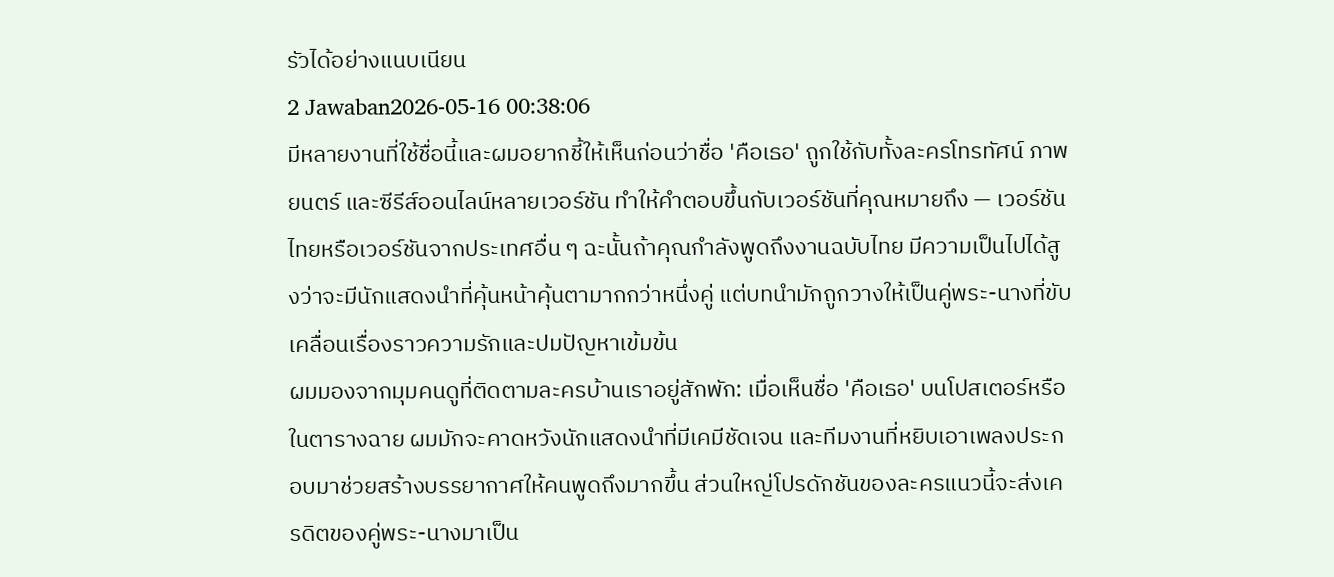รัวได้อย่างแนบเนียน
2 Jawaban2026-05-16 00:38:06
มีหลายงานที่ใช้ชื่อนี้และผมอยากชี้ให้เห็นก่อนว่าชื่อ 'คือเธอ' ถูกใช้กับทั้งละครโทรทัศน์ ภาพยนตร์ และซีรีส์ออนไลน์หลายเวอร์ชัน ทำให้คำตอบขึ้นกับเวอร์ชันที่คุณหมายถึง — เวอร์ชันไทยหรือเวอร์ชันจากประเทศอื่น ๆ ฉะนั้นถ้าคุณกำลังพูดถึงงานฉบับไทย มีความเป็นไปได้สูงว่าจะมีนักแสดงนำที่คุ้นหน้าคุ้นตามากกว่าหนึ่งคู่ แต่บทนำมักถูกวางให้เป็นคู่พระ-นางที่ขับเคลื่อนเรื่องราวความรักและปมปัญหาเข้มข้น
ผมมองจากมุมคนดูที่ติดตามละครบ้านเราอยู่สักพัก: เมื่อเห็นชื่อ 'คือเธอ' บนโปสเตอร์หรือในตารางฉาย ผมมักจะคาดหวังนักแสดงนำที่มีเคมีชัดเจน และทีมงานที่หยิบเอาเพลงประกอบมาช่วยสร้างบรรยากาศให้คนพูดถึงมากขึ้น ส่วนใหญ่โปรดักชันของละครแนวนี้จะส่งเครดิตของคู่พระ-นางมาเป็น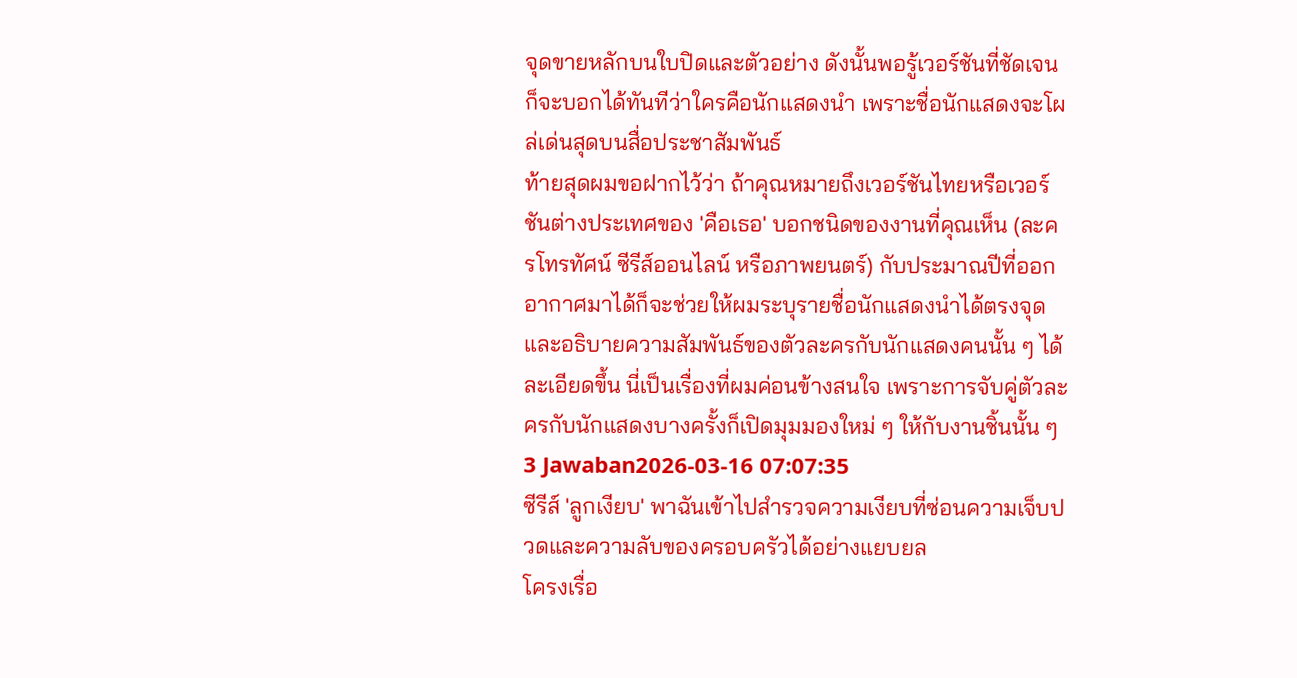จุดขายหลักบนใบปิดและตัวอย่าง ดังนั้นพอรู้เวอร์ชันที่ชัดเจน ก็จะบอกได้ทันทีว่าใครคือนักแสดงนำ เพราะชื่อนักแสดงจะโผล่เด่นสุดบนสื่อประชาสัมพันธ์
ท้ายสุดผมขอฝากไว้ว่า ถ้าคุณหมายถึงเวอร์ชันไทยหรือเวอร์ชันต่างประเทศของ 'คือเธอ' บอกชนิดของงานที่คุณเห็น (ละครโทรทัศน์ ซีรีส์ออนไลน์ หรือภาพยนตร์) กับประมาณปีที่ออกอากาศมาได้ก็จะช่วยให้ผมระบุรายชื่อนักแสดงนำได้ตรงจุดและอธิบายความสัมพันธ์ของตัวละครกับนักแสดงคนนั้น ๆ ได้ละเอียดขึ้น นี่เป็นเรื่องที่ผมค่อนข้างสนใจ เพราะการจับคู่ตัวละครกับนักแสดงบางครั้งก็เปิดมุมมองใหม่ ๆ ให้กับงานชิ้นนั้น ๆ
3 Jawaban2026-03-16 07:07:35
ซีรีส์ 'ลูกเงียบ' พาฉันเข้าไปสำรวจความเงียบที่ซ่อนความเจ็บปวดและความลับของครอบครัวได้อย่างแยบยล
โครงเรื่อ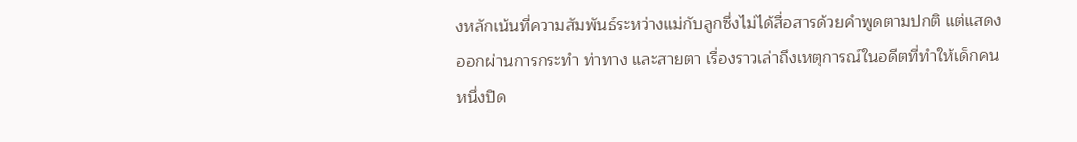งหลักเน้นที่ความสัมพันธ์ระหว่างแม่กับลูกซึ่งไม่ได้สื่อสารด้วยคำพูดตามปกติ แต่แสดงออกผ่านการกระทำ ท่าทาง และสายตา เรื่องราวเล่าถึงเหตุการณ์ในอดีตที่ทำให้เด็กคนหนึ่งปิด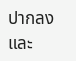ปากลง และ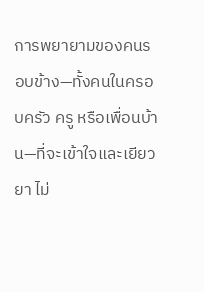การพยายามของคนรอบข้าง—ทั้งคนในครอบครัว ครู หรือเพื่อนบ้าน—ที่จะเข้าใจและเยียวยา ไม่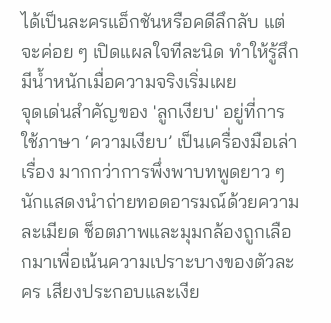ได้เป็นละครแอ็กชันหรือคดีลึกลับ แต่จะค่อย ๆ เปิดแผลใจทีละนิด ทำให้รู้สึกมีน้ำหนักเมื่อความจริงเริ่มเผย
จุดเด่นสำคัญของ 'ลูกเงียบ' อยู่ที่การใช้ภาษา ‘ความเงียบ’ เป็นเครื่องมือเล่าเรื่อง มากกว่าการพึ่งพาบทพูดยาว ๆ นักแสดงนำถ่ายทอดอารมณ์ด้วยความละเมียด ช็อตภาพและมุมกล้องถูกเลือกมาเพื่อเน้นความเปราะบางของตัวละคร เสียงประกอบและเงีย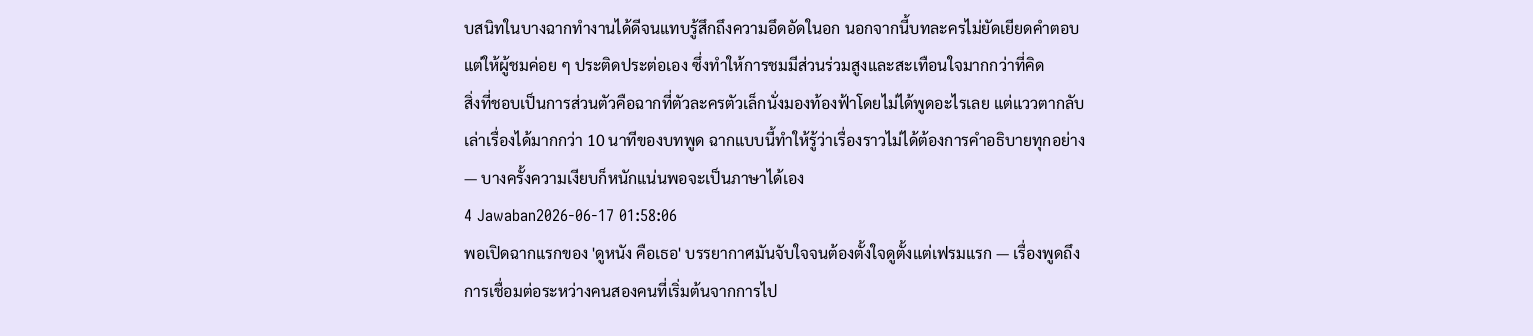บสนิทในบางฉากทำงานได้ดีจนแทบรู้สึกถึงความอึดอัดในอก นอกจากนี้บทละครไม่ยัดเยียดคำตอบ แต่ให้ผู้ชมค่อย ๆ ประติดประต่อเอง ซึ่งทำให้การชมมีส่วนร่วมสูงและสะเทือนใจมากกว่าที่คิด
สิ่งที่ชอบเป็นการส่วนตัวคือฉากที่ตัวละครตัวเล็กนั่งมองท้องฟ้าโดยไม่ได้พูดอะไรเลย แต่แววตากลับเล่าเรื่องได้มากกว่า 10 นาทีของบทพูด ฉากแบบนี้ทำให้รู้ว่าเรื่องราวไม่ได้ต้องการคำอธิบายทุกอย่าง — บางครั้งความเงียบก็หนักแน่นพอจะเป็นภาษาได้เอง
4 Jawaban2026-06-17 01:58:06
พอเปิดฉากแรกของ 'ดูหนัง คือเธอ' บรรยากาศมันจับใจจนต้องตั้งใจดูตั้งแต่เฟรมแรก — เรื่องพูดถึงการเชื่อมต่อระหว่างคนสองคนที่เริ่มต้นจากการไป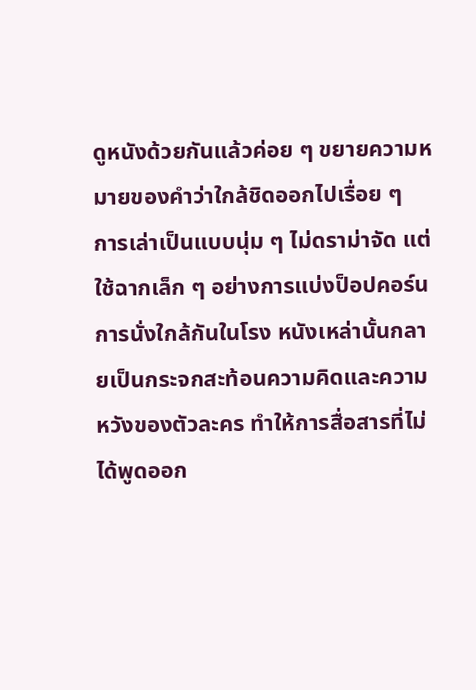ดูหนังด้วยกันแล้วค่อย ๆ ขยายความหมายของคำว่าใกล้ชิดออกไปเรื่อย ๆ
การเล่าเป็นแบบนุ่ม ๆ ไม่ดราม่าจัด แต่ใช้ฉากเล็ก ๆ อย่างการแบ่งป็อปคอร์น การนั่งใกล้กันในโรง หนังเหล่านั้นกลายเป็นกระจกสะท้อนความคิดและความหวังของตัวละคร ทำให้การสื่อสารที่ไม่ได้พูดออก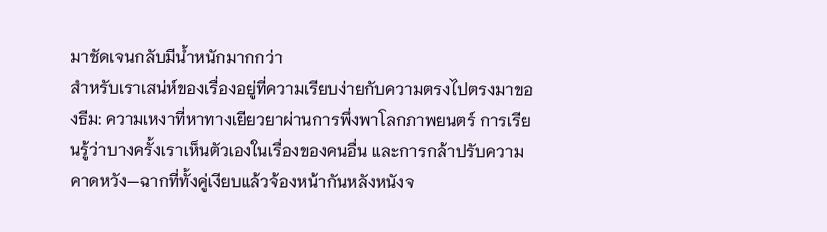มาชัดเจนกลับมีน้ำหนักมากกว่า
สำหรับเราเสน่ห์ของเรื่องอยู่ที่ความเรียบง่ายกับความตรงไปตรงมาของธีม: ความเหงาที่หาทางเยียวยาผ่านการพึ่งพาโลกภาพยนตร์ การเรียนรู้ว่าบางครั้งเราเห็นตัวเองในเรื่องของคนอื่น และการกล้าปรับความคาดหวัง—ฉากที่ทั้งคู่เงียบแล้วจ้องหน้ากันหลังหนังจ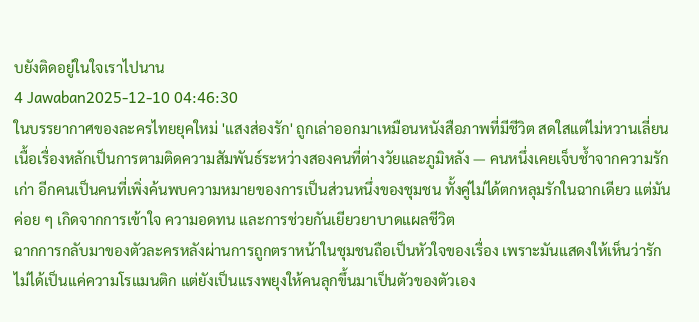บยังติดอยู่ในใจเราไปนาน
4 Jawaban2025-12-10 04:46:30
ในบรรยากาศของละครไทยยุคใหม่ 'แสงส่องรัก' ถูกเล่าออกมาเหมือนหนังสือภาพที่มีชีวิต สดใสแต่ไม่หวานเลี่ยน เนื้อเรื่องหลักเป็นการตามติดความสัมพันธ์ระหว่างสองคนที่ต่างวัยและภูมิหลัง — คนหนึ่งเคยเจ็บช้ำจากความรักเก่า อีกคนเป็นคนที่เพิ่งค้นพบความหมายของการเป็นส่วนหนึ่งของชุมชน ทั้งคู่ไม่ได้ตกหลุมรักในฉากเดียว แต่มันค่อย ๆ เกิดจากการเข้าใจ ความอดทน และการช่วยกันเยียวยาบาดแผลชีวิต
ฉากการกลับมาของตัวละครหลังผ่านการถูกตราหน้าในชุมชนถือเป็นหัวใจของเรื่อง เพราะมันแสดงให้เห็นว่ารักไม่ได้เป็นแค่ความโรแมนติก แต่ยังเป็นแรงพยุงให้คนลุกขึ้นมาเป็นตัวของตัวเอง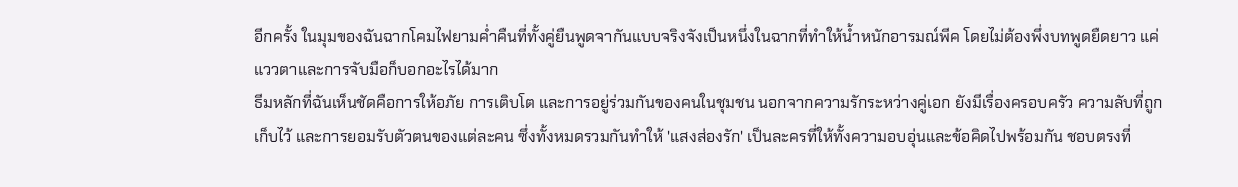อีกครั้ง ในมุมของฉันฉากโคมไฟยามค่ำคืนที่ทั้งคู่ยืนพูดจากันแบบจริงจังเป็นหนึ่งในฉากที่ทำให้น้ำหนักอารมณ์พีค โดยไม่ต้องพึ่งบทพูดยืดยาว แค่แววตาและการจับมือก็บอกอะไรได้มาก
ธีมหลักที่ฉันเห็นชัดคือการให้อภัย การเติบโต และการอยู่ร่วมกันของคนในชุมชน นอกจากความรักระหว่างคู่เอก ยังมีเรื่องครอบครัว ความลับที่ถูกเก็บไว้ และการยอมรับตัวตนของแต่ละคน ซึ่งทั้งหมดรวมกันทำให้ 'แสงส่องรัก' เป็นละครที่ให้ทั้งความอบอุ่นและข้อคิดไปพร้อมกัน ชอบตรงที่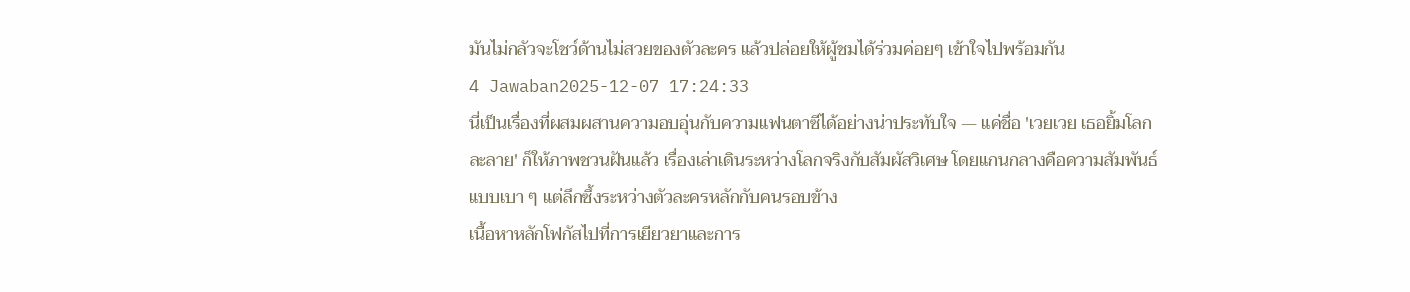มันไม่กลัวจะโชว์ด้านไม่สวยของตัวละคร แล้วปล่อยให้ผู้ชมได้ร่วมค่อยๆ เข้าใจไปพร้อมกัน
4 Jawaban2025-12-07 17:24:33
นี่เป็นเรื่องที่ผสมผสานความอบอุ่นกับความแฟนตาซีได้อย่างน่าประทับใจ — แค่ชื่อ 'เวยเวย เธอยิ้มโลกละลาย' ก็ให้ภาพชวนฝันแล้ว เรื่องเล่าเดินระหว่างโลกจริงกับสัมผัสวิเศษ โดยแกนกลางคือความสัมพันธ์แบบเบา ๆ แต่ลึกซึ้งระหว่างตัวละครหลักกับคนรอบข้าง
เนื้อหาหลักโฟกัสไปที่การเยียวยาและการ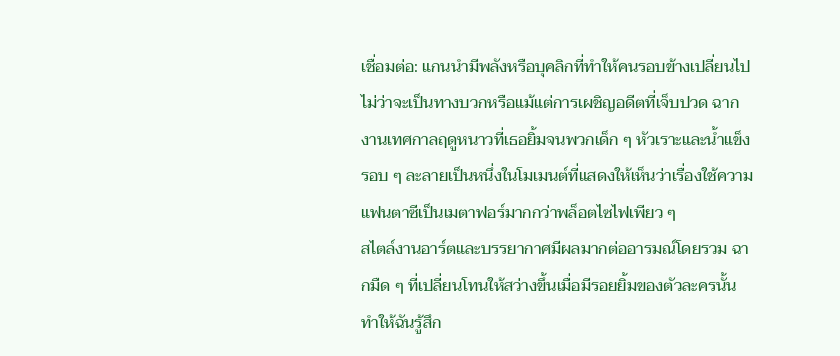เชื่อมต่อ: แกนนำมีพลังหรือบุคลิกที่ทำให้คนรอบข้างเปลี่ยนไปไม่ว่าจะเป็นทางบวกหรือแม้แต่การเผชิญอดีตที่เจ็บปวด ฉากงานเทศกาลฤดูหนาวที่เธอยิ้มจนพวกเด็ก ๆ หัวเราะและน้ำแข็งรอบ ๆ ละลายเป็นหนึ่งในโมเมนต์ที่แสดงให้เห็นว่าเรื่องใช้ความแฟนตาซีเป็นเมตาฟอร์มากกว่าพล็อตไซไฟเพียว ๆ
สไตล์งานอาร์ตและบรรยากาศมีผลมากต่ออารมณ์โดยรวม ฉากมืด ๆ ที่เปลี่ยนโทนให้สว่างขึ้นเมื่อมีรอยยิ้มของตัวละครนั้นทำให้ฉันรู้สึก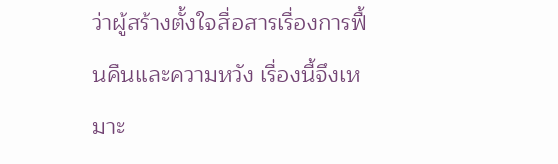ว่าผู้สร้างตั้งใจสื่อสารเรื่องการฟื้นคืนและความหวัง เรื่องนี้จึงเหมาะ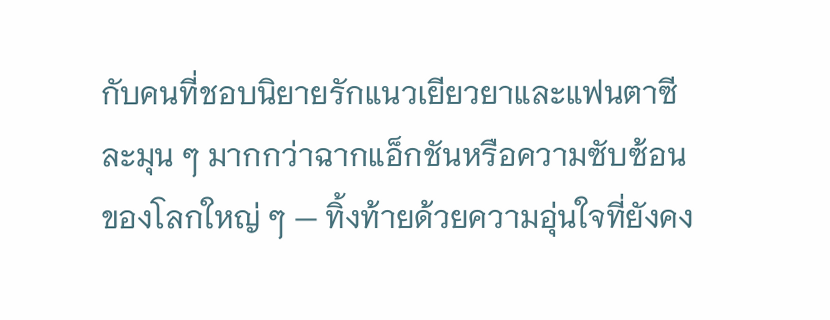กับคนที่ชอบนิยายรักแนวเยียวยาและแฟนตาซีละมุน ๆ มากกว่าฉากแอ็กชันหรือความซับซ้อนของโลกใหญ่ ๆ — ทิ้งท้ายด้วยความอุ่นใจที่ยังคง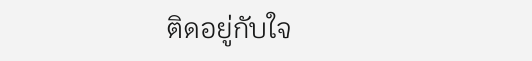ติดอยู่กับใจ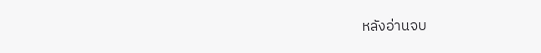หลังอ่านจบ